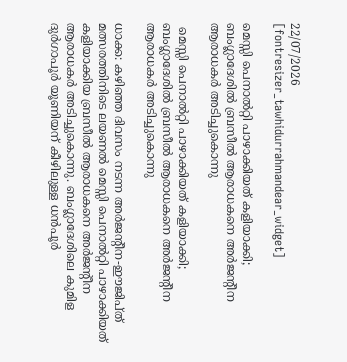22/07/2026
[fontresizer_tawhidurrahmandear_widget]

മെസ്സി പെനാൽറ്റി പാഴാക്കിയത് കളിയാക്കി; ബംഗ്ലാദേശിൽ ബ്രസീൽ ആരാധകനെ അർജന്റീന ആരാധകർ അടിച്ചുകൊന്നു

 മെസ്സി പെനാൽറ്റി പാഴാക്കിയത് കളിയാക്കി; ബംഗ്ലാദേശിൽ ബ്രസീൽ ആരാധകനെ അർജന്റീന ആരാധകർ അടിച്ചുകൊന്നു

ധാക്ക: കഴിഞ്ഞ ദിവസം നടന്ന അർജൻ്റീന-ഈജിപ്ത് മത്സരത്തിനിടെ ലയണൽ മെസ്സി പെനാൽറ്റി പാഴാക്കിയത് കളിയാക്കിയ ബ്രസീൽ ആരാധകനെ അർജൻ്റീന ആരാധകർ അടിച്ചുകൊന്നു. ബംഗ്ലാദേശിലെ കുമിള ദുർഗാപൂർ യൂണിയന് കീഴിലുള്ള ധൻപൂർ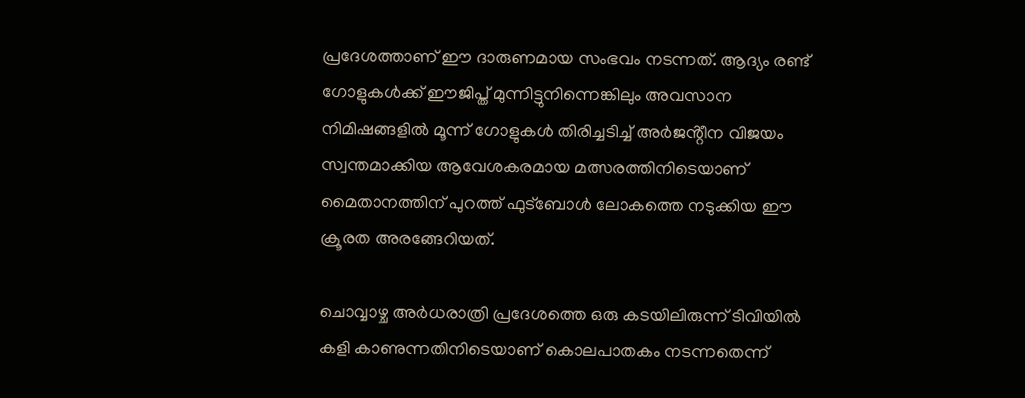പ്രദേശത്താണ് ഈ ദാരുണമായ സംഭവം നടന്നത്. ആദ്യം രണ്ട് ഗോളുകൾക്ക് ഈജിപ്ത് മുന്നിട്ടുനിന്നെങ്കിലും അവസാന നിമിഷങ്ങളിൽ മൂന്ന് ഗോളുകൾ തിരിച്ചടിച്ച് അർജൻ്റീന വിജയം സ്വന്തമാക്കിയ ആവേശകരമായ മത്സരത്തിനിടെയാണ് മൈതാനത്തിന് പുറത്ത് ഫുട്ബോൾ ലോകത്തെ നടുക്കിയ ഈ ക്രൂരത അരങ്ങേറിയത്.

ചൊവ്വാഴ്ച അർധരാത്രി പ്രദേശത്തെ ഒരു കടയിലിരുന്ന് ടിവിയിൽ കളി കാണുന്നതിനിടെയാണ് കൊലപാതകം നടന്നതെന്ന്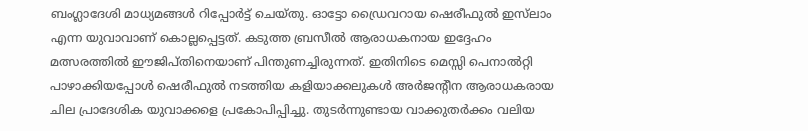ബംഗ്ലാദേശി മാധ്യമങ്ങൾ റിപ്പോർട്ട് ചെയ്തു. ഓട്ടോ ഡ്രൈവറായ ഷെരീഫുൽ ഇസ്‌ലാം എന്ന യുവാവാണ് കൊല്ലപ്പെട്ടത്. കടുത്ത ബ്രസീൽ ആരാധകനായ ഇദ്ദേഹം മത്സരത്തിൽ ഈജിപ്തിനെയാണ് പിന്തുണച്ചിരുന്നത്. ഇതിനിടെ മെസ്സി പെനാൽറ്റി പാഴാക്കിയപ്പോൾ ഷെരീഫുൽ നടത്തിയ കളിയാക്കലുകൾ അർജൻ്റീന ആരാധകരായ ചില പ്രാദേശിക യുവാക്കളെ പ്രകോപിപ്പിച്ചു. തുടർന്നുണ്ടായ വാക്കുതർക്കം വലിയ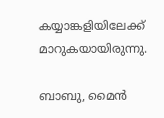കയ്യാങ്കളിയിലേക്ക് മാറുകയായിരുന്നു.

ബാബു, മൈൻ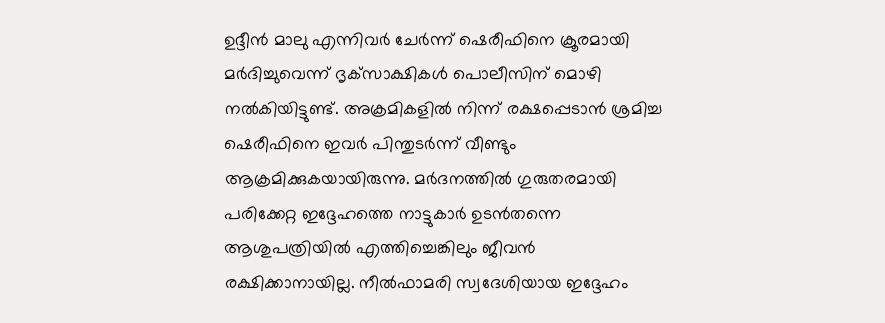ഉദ്ദീൻ മാലു എന്നിവർ ചേർന്ന് ഷെരീഫിനെ ക്രൂരമായി മർദിച്ചുവെന്ന് ദൃക്‌സാക്ഷികൾ പൊലീസിന് മൊഴി നൽകിയിട്ടുണ്ട്. അക്രമികളിൽ നിന്ന് രക്ഷപ്പെടാൻ ശ്രമിച്ച ഷെരീഫിനെ ഇവർ പിന്തുടർന്ന് വീണ്ടും ആക്രമിക്കുകയായിരുന്നു. മർദനത്തിൽ ഗുരുതരമായി പരിക്കേറ്റ ഇദ്ദേഹത്തെ നാട്ടുകാർ ഉടൻതന്നെ ആശുപത്രിയിൽ എത്തിച്ചെങ്കിലും ജീവൻ രക്ഷിക്കാനായില്ല. നീൽഫാമരി സ്വദേശിയായ ഇദ്ദേഹം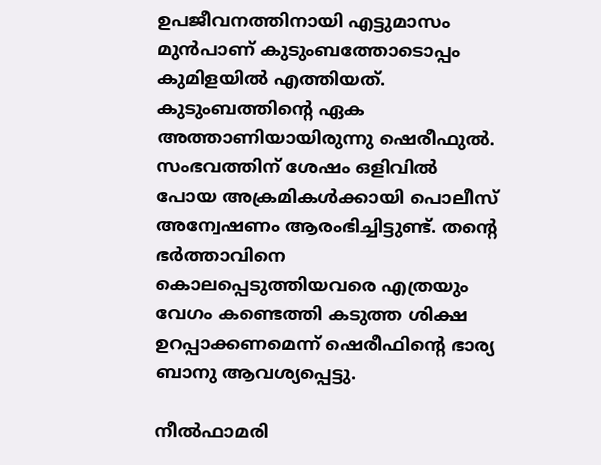ഉപജീവനത്തിനായി എട്ടുമാസം മുൻപാണ് കുടുംബത്തോടൊപ്പം കുമിളയിൽ എത്തിയത്. കുടുംബത്തിന്റെ ഏക അത്താണിയായിരുന്നു ഷെരീഫുൽ. സംഭവത്തിന് ശേഷം ഒളിവിൽ പോയ അക്രമികൾക്കായി പൊലീസ് അന്വേഷണം ആരംഭിച്ചിട്ടുണ്ട്. തന്റെ ഭർത്താവിനെ കൊലപ്പെടുത്തിയവരെ എത്രയും വേഗം കണ്ടെത്തി കടുത്ത ശിക്ഷ ഉറപ്പാക്കണമെന്ന് ഷെരീഫിന്റെ ഭാര്യ ബാനു ആവശ്യപ്പെട്ടു.

നീൽഫാമരി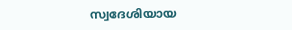സ്വദേശിയായ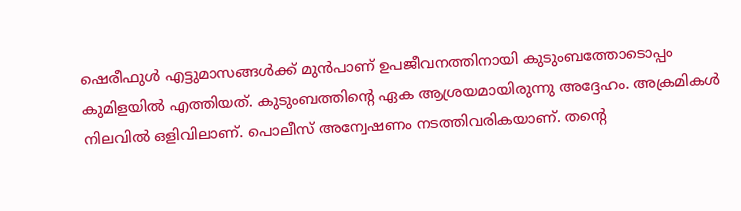ഷെരീഫുൾ എട്ടുമാസങ്ങൾക്ക് മുൻപാണ് ഉപജീവനത്തിനായി കുടുംബത്തോടൊപ്പം കുമിളയിൽ എത്തിയത്. കുടുംബത്തിൻ്റെ ഏക ആശ്രയമായിരുന്നു അദ്ദേഹം. അക്രമികൾ നിലവിൽ ഒളിവിലാണ്. പൊലീസ് അന്വേഷണം നടത്തിവരികയാണ്. തന്റെ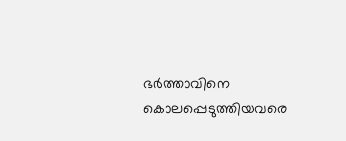ഭർത്താവിനെ കൊലപ്പെടുത്തിയവരെ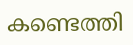കണ്ടെത്തി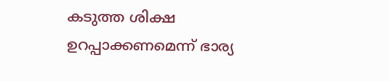കടുത്ത ശിക്ഷ ഉറപ്പാക്കണമെന്ന് ഭാര്യ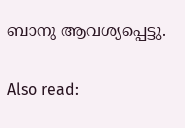ബാനു ആവശ്യപ്പെട്ടു.

Also read: